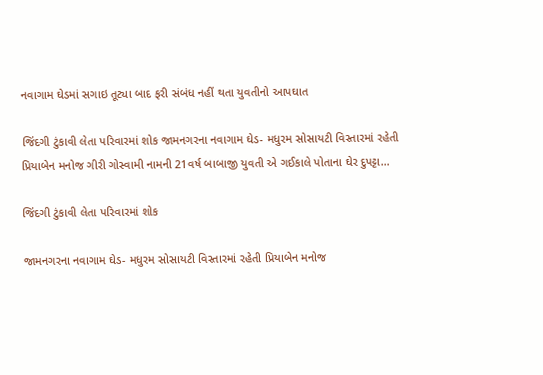નવાગામ ઘેડમાં સગાઇ તૂટ્યા બાદ ફરી સંબંધ નહીં થતા યુવતીનો આપઘાત

જિંદગી ટુંકાવી લેતા પરિવારમાં શોક જામનગરના નવાગામ ઘેડ- મધુરમ સોસાયટી વિસ્તારમાં રહેતી પ્રિયાબેન મનોજ ગીરી ગોસ્વામી નામની 21વર્ષ બાબાજી યુવતી એ ગઈકાલે પોતાના ઘેર દુપટ્ટા…

જિંદગી ટુંકાવી લેતા પરિવારમાં શોક

જામનગરના નવાગામ ઘેડ- મધુરમ સોસાયટી વિસ્તારમાં રહેતી પ્રિયાબેન મનોજ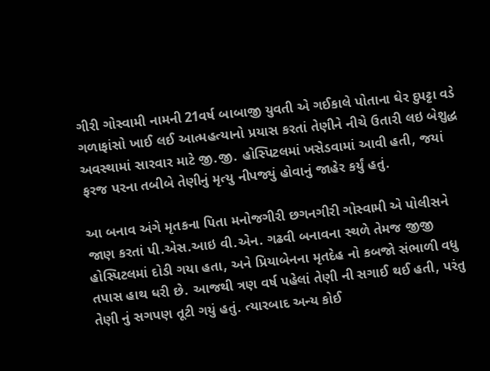ગીરી ગોસ્વામી નામની 21વર્ષ બાબાજી યુવતી એ ગઈકાલે પોતાના ઘેર દુપટ્ટા વડે ગળાફાંસો ખાઈ લઈ આત્મહત્યાનો પ્રયાસ કરતાં તેણીને નીચે ઉતારી લઇ બેશુદ્ધ અવસ્થામાં સારવાર માટે જી.જી. હોસ્પિટલમાં ખસેડવામાં આવી હતી, જયાં ફરજ પરના તબીબે તેણીનું મૃત્યુ નીપજ્યું હોવાનું જાહેર કર્યું હતું.

આ બનાવ અંગે મૃતકના પિતા મનોજગીરી છગનગીરી ગોસ્વામી એ પોલીસને જાણ કરતાં પી.એસ.આઇ વી.એન. ગઢવી બનાવના સ્થળે તેમજ જીજી હોસ્પિટલમાં દોડી ગયા હતા, અને પ્રિયાબેનના મૃતદેહ નો કબજો સંભાળી વધુ તપાસ હાથ ધરી છે. આજથી ત્રણ વર્ષ પહેલાં તેણી ની સગાઈ થઈ હતી, પરંતુ તેણી નું સગપણ તૂટી ગયું હતું. ત્યારબાદ અન્ય કોઈ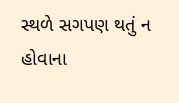સ્થળે સગપણ થતું ન હોવાના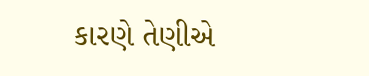કારણે તેણીએ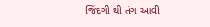જિંદગી થી તંગ આવી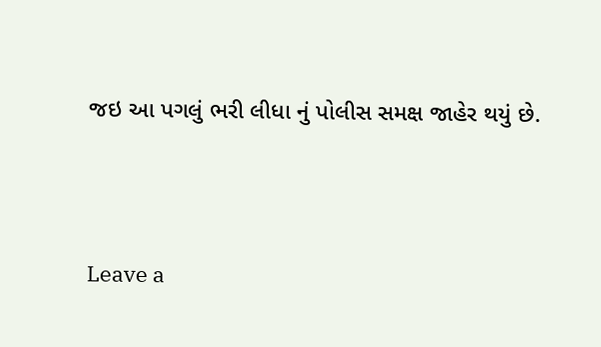જઇ આ પગલું ભરી લીધા નું પોલીસ સમક્ષ જાહેર થયું છે.



Leave a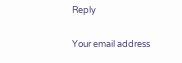Reply

Your email address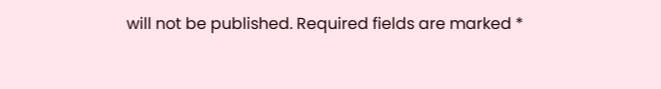will not be published. Required fields are marked *